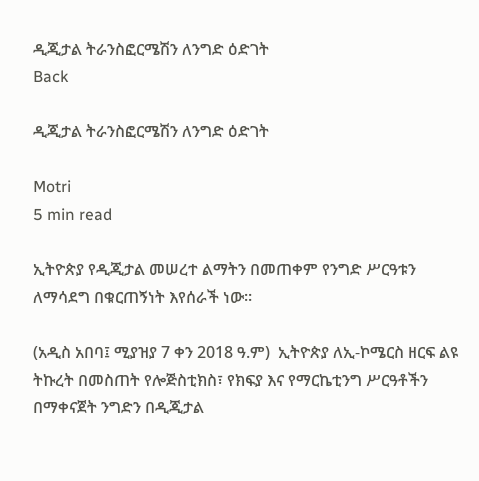ዲጂታል ትራንስፎርሜሽን ለንግድ ዕድገት
Back

ዲጂታል ትራንስፎርሜሽን ለንግድ ዕድገት

Motri
5 min read

ኢትዮጵያ የዲጂታል መሠረተ ልማትን በመጠቀም የንግድ ሥርዓቱን ለማሳደግ በቁርጠኝነት እየሰራች ነው።

(አዲስ አበባ፤ ሚያዝያ 7 ቀን 2018 ዓ.ም)  ኢትዮጵያ ለኢ-ኮሜርስ ዘርፍ ልዩ ትኩረት በመስጠት የሎጅስቲክስ፣ የክፍያ እና የማርኬቲንግ ሥርዓቶችን በማቀናጀት ንግድን በዲጂታል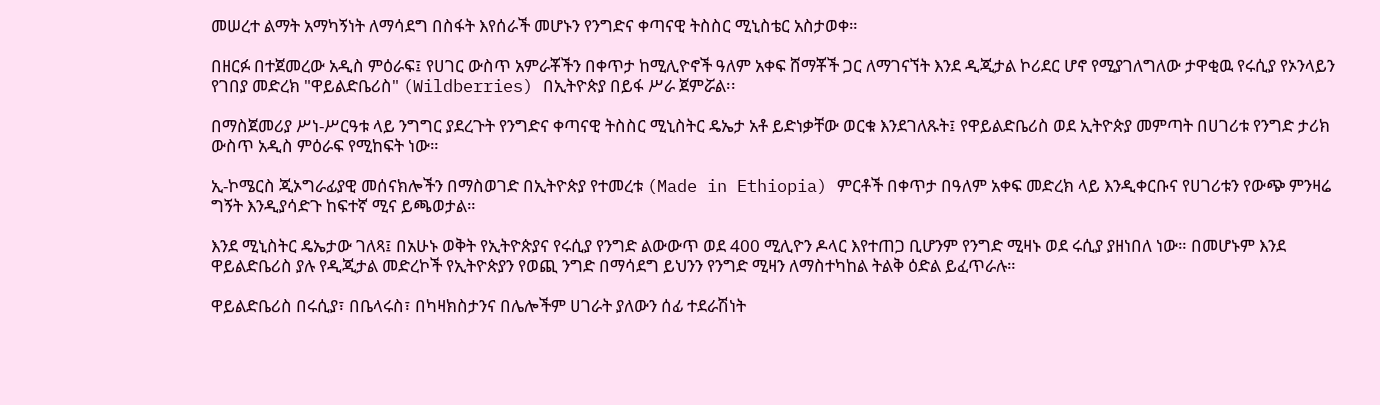መሠረተ ልማት አማካኝነት ለማሳደግ በስፋት እየሰራች መሆኑን የንግድና ቀጣናዊ ትስስር ሚኒስቴር አስታወቀ።

በዘርፉ በተጀመረው አዲስ ምዕራፍ፤ የሀገር ውስጥ አምራቾችን በቀጥታ ከሚሊዮኖች ዓለም አቀፍ ሸማቾች ጋር ለማገናኘት እንደ ዲጂታል ኮሪደር ሆኖ የሚያገለግለው ታዋቂዉ የሩሲያ የኦንላይን የገበያ መድረክ "ዋይልድቤሪስ" (Wildberries) በኢትዮጵያ በይፋ ሥራ ጀምሯል፡፡

በማስጀመሪያ ሥነ-ሥርዓቱ ላይ ንግግር ያደረጉት የንግድና ቀጣናዊ ትስስር ሚኒስትር ዴኤታ አቶ ይድነቃቸው ወርቁ እንደገለጹት፤ የዋይልድቤሪስ ወደ ኢትዮጵያ መምጣት በሀገሪቱ የንግድ ታሪክ ውስጥ አዲስ ምዕራፍ የሚከፍት ነው።

ኢ-ኮሜርስ ጂኦግራፊያዊ መሰናክሎችን በማስወገድ በኢትዮጵያ የተመረቱ (Made in Ethiopia) ምርቶች በቀጥታ በዓለም አቀፍ መድረክ ላይ እንዲቀርቡና የሀገሪቱን የውጭ ምንዛሬ ግኝት እንዲያሳድጉ ከፍተኛ ሚና ይጫወታል።

እንደ ሚኒስትር ዴኤታው ገለጻ፤ በአሁኑ ወቅት የኢትዮጵያና የሩሲያ የንግድ ልውውጥ ወደ 400 ሚሊዮን ዶላር እየተጠጋ ቢሆንም የንግድ ሚዛኑ ወደ ሩሲያ ያዘነበለ ነው። በመሆኑም እንደ ዋይልድቤሪስ ያሉ የዲጂታል መድረኮች የኢትዮጵያን የወጪ ንግድ በማሳደግ ይህንን የንግድ ሚዛን ለማስተካከል ትልቅ ዕድል ይፈጥራሉ።

ዋይልድቤሪስ በሩሲያ፣ በቤላሩስ፣ በካዛክስታንና በሌሎችም ሀገራት ያለውን ሰፊ ተደራሽነት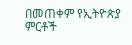በመጠቀም የኢትዮጵያ ምርቶች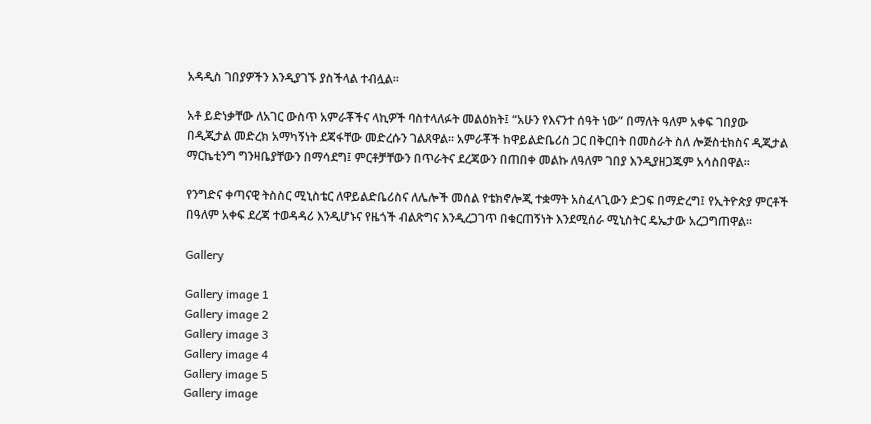አዳዲስ ገበያዎችን እንዲያገኙ ያስችላል ተብሏል።

አቶ ይድነቃቸው ለአገር ውስጥ አምራቾችና ላኪዎች ባስተላለፉት መልዕክት፤ “አሁን የእናንተ ሰዓት ነው” በማለት ዓለም አቀፍ ገበያው በዲጂታል መድረክ አማካኝነት ደጃፋቸው መድረሱን ገልጸዋል። አምራቾች ከዋይልድቤሪስ ጋር በቅርበት በመስራት ስለ ሎጅስቲክስና ዲጂታል ማርኬቲንግ ግንዛቤያቸውን በማሳደግ፤ ምርቶቻቸውን በጥራትና ደረጃውን በጠበቀ መልኩ ለዓለም ገበያ እንዲያዘጋጁም አሳስበዋል።

የንግድና ቀጣናዊ ትስስር ሚኒስቴር ለዋይልድቤሪስና ለሌሎች መሰል የቴክኖሎጂ ተቋማት አስፈላጊውን ድጋፍ በማድረግ፤ የኢትዮጵያ ምርቶች በዓለም አቀፍ ደረጃ ተወዳዳሪ እንዲሆኑና የዜጎች ብልጽግና እንዲረጋገጥ በቁርጠኝነት እንደሚሰራ ሚኒስትር ዴኤታው አረጋግጠዋል።

Gallery

Gallery image 1
Gallery image 2
Gallery image 3
Gallery image 4
Gallery image 5
Gallery image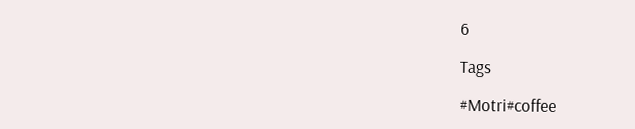6

Tags

#Motri#coffee